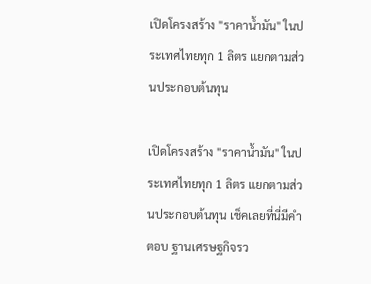เปิดโครงสร้าง "ราคาน้ำมัน" ในประเทศไทยทุก 1 ลิตร แยกตามส่วนประกอบต้นทุน

เปิดโครงสร้าง "ราคาน้ำมัน" ในประเทศไทยทุก 1 ลิตร แยกตามส่วนประกอบต้นทุน เช็คเลยที่นี่มีคำตอบ ฐานเศรษฐกิจรว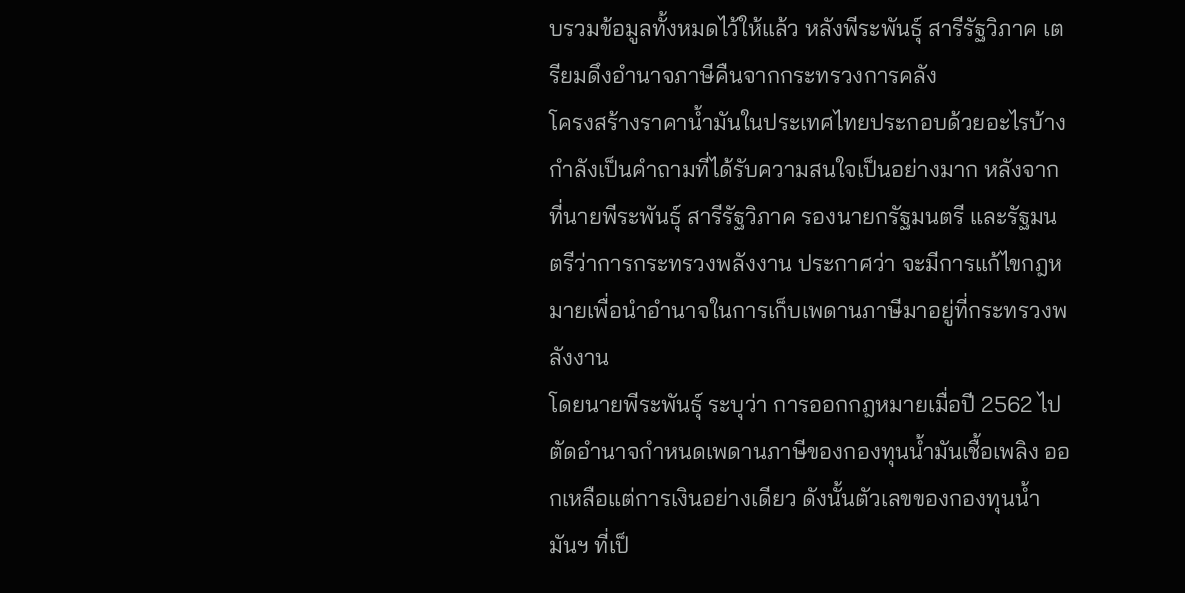บรวมข้อมูลทั้งหมดไว้ให้แล้ว หลังพีระพันธุ์ สารีรัฐวิภาค เตรียมดึงอำนาจภาษีคืนจากกระทรวงการคลัง
โครงสร้างราคาน้ำมันในประเทศไทยประกอบด้วยอะไรบ้าง กำลังเป็นคำถามที่ได้รับความสนใจเป็นอย่างมาก หลังจากที่นายพีระพันธุ์ สารีรัฐวิภาค รองนายกรัฐมนตรี และรัฐมนตรีว่าการกระทรวงพลังงาน ประกาศว่า จะมีการแก้ไขกฎหมายเพื่อนำอำนาจในการเก็บเพดานภาษีมาอยู่ที่กระทรวงพลังงาน
โดยนายพีระพันธุ์ ระบุว่า การออกกฎหมายเมื่อปี 2562 ไปตัดอำนาจกำหนดเพดานภาษีของกองทุนน้ำมันเชื้อเพลิง ออกเหลือแต่การเงินอย่างเดียว ดังนั้นตัวเลขของกองทุนน้ำมันฯ ที่เป็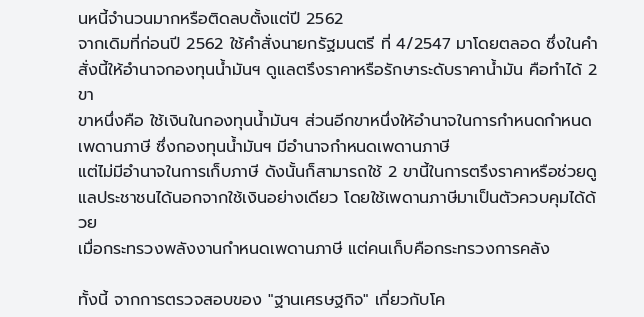นหนี้จำนวนมากหรือติดลบตั้งแต่ปี 2562
จากเดิมที่ก่อนปี 2562 ใช้คำสั่งนายกรัฐมนตรี ที่ 4/2547 มาโดยตลอด ซึ่งในคำสั่งนี้ให้อำนาจกองทุนน้ำมันฯ ดูแลตรึงราคาหรือรักษาระดับราคาน้ำมัน คือทำได้ 2 ขา
ขาหนึ่งคือ ใช้เงินในกองทุนน้ำมันฯ ส่วนอีกขาหนึ่งให้อำนาจในการกำหนดกำหนดเพดานภาษี ซึ่งกองทุนน้ำมันฯ มีอำนาจกำหนดเพดานภาษี
แต่ไม่มีอำนาจในการเก็บภาษี ดังนั้นก็สามารถใช้ 2 ขานี้ในการตรึงราคาหรือช่วยดูแลประชาชนได้นอกจากใช้เงินอย่างเดียว โดยใช้เพดานภาษีมาเป็นตัวควบคุมได้ด้วย
เมื่อกระทรวงพลังงานกำหนดเพดานภาษี แต่คนเก็บคือกระทรวงการคลัง

ทั้งนี้ จากการตรวจสอบของ "ฐานเศรษฐกิจ" เกี่ยวกับโค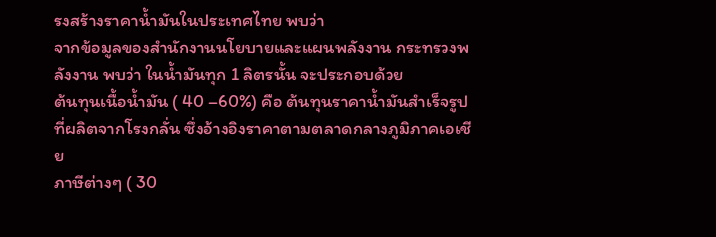รงสร้างราคาน้ำมันในประเทศไทย พบว่า
จากข้อมูลของสำนักงานนโยบายและแผนพลังงาน กระทรวงพลังงาน พบว่า ในน้ำมันทุก 1 ลิตรนั้น จะประกอบด้วย
ต้นทุนเนื้อน้ำมัน ( 40 –60%) คือ ต้นทุนราคาน้ำมันสำเร็จรูปที่ผลิตจากโรงกลั่น ซึ่งอ้างอิงราคาตามตลาดกลางภูมิภาคเอเชีย
ภาษีต่างๆ ( 30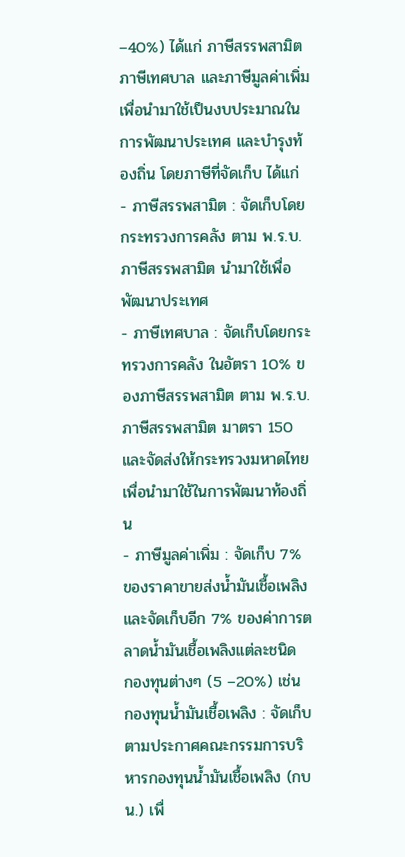–40%) ได้แก่ ภาษีสรรพสามิต ภาษีเทศบาล และภาษีมูลค่าเพิ่ม เพื่อนำมาใช้เป็นงบประมาณในการพัฒนาประเทศ และบำรุงท้องถิ่น โดยภาษีที่จัดเก็บ ได้แก่
- ภาษีสรรพสามิต : จัดเก็บโดยกระทรวงการคลัง ตาม พ.ร.บ. ภาษีสรรพสามิต นำมาใช้เพื่อพัฒนาประเทศ
- ภาษีเทศบาล : จัดเก็บโดยกระทรวงการคลัง ในอัตรา 10% ของภาษีสรรพสามิต ตาม พ.ร.บ. ภาษีสรรพสามิต มาตรา 150 และจัดส่งให้กระทรวงมหาดไทยเพื่อนำมาใช้ในการพัฒนาท้องถิ่น
- ภาษีมูลค่าเพิ่ม : จัดเก็บ 7% ของราคาขายส่งน้ำมันเชื้อเพลิง และจัดเก็บอีก 7% ของค่าการตลาดน้ำมันเชื้อเพลิงแต่ละชนิด
กองทุนต่างๆ (5 –20%) เช่น
กองทุนน้ำมันเชื้อเพลิง : จัดเก็บตามประกาศคณะกรรมการบริหารกองทุนน้ำมันเชื้อเพลิง (กบน.) เพื่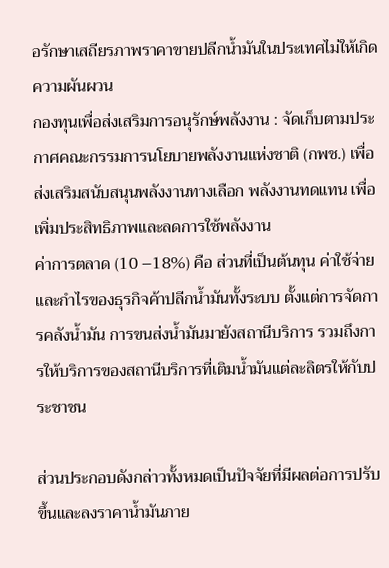อรักษาเสถียรภาพราคาขายปลีกน้ำมันในประเทศไม่ให้เกิดความผันผวน
กองทุนเพื่อส่งเสริมการอนุรักษ์พลังงาน : จัดเก็บตามประกาศคณะกรรมการนโยบายพลังงานแห่งชาติ (กพช.) เพื่อส่งเสริมสนับสนุนพลังงานทางเลือก พลังงานทดแทน เพื่อเพิ่มประสิทธิภาพและลดการใช้พลังงาน
ค่าการตลาด (10 –18%) คือ ส่วนที่เป็นต้นทุน ค่าใช้จ่าย และกำไรของธุรกิจค้าปลีกน้ำมันทั้งระบบ ตั้งแต่การจัดการคลังน้ำมัน การขนส่งน้ำมันมายังสถานีบริการ รวมถึงการให้บริการของสถานีบริการที่เติมน้ำมันแต่ละลิตรให้กับประชาชน

ส่วนประกอบดังกล่าวทั้งหมดเป็นปัจจัยที่มีผลต่อการปรับขึ้นและลงราคาน้ำมันภาย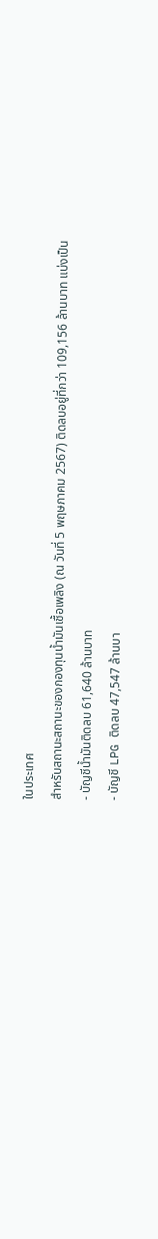ในประเทศ
สำหรับสถานะสถานะของกองทุนน้ำมันเชื้อเพลิง (ณ วันที่ 5 พฤษภาคม 2567) ติดลบอยู่ที่กว่า 109,156 ล้านบาท แบ่งเป็น
- บัญชีน้ำมันติดลบ 61,640 ล้านบาท
- บัญชี LPG ติดลบ 47,547 ล้านบา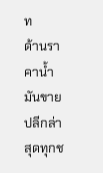ท
ด้านราคาน้ำมันขายปลีกล่าสุดทุกช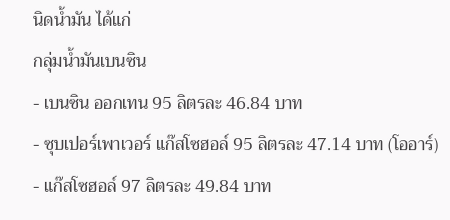นิดน้ำมัน ได้แก่
กลุ่มน้ำมันเบนซิน
- เบนซิน ออกเทน 95 ลิตรละ 46.84 บาท
- ซุบเปอร์เพาเวอร์ แก๊สโซฮอล์ 95 ลิตรละ 47.14 บาท (โออาร์)
- แก๊สโซฮอล์ 97 ลิตรละ 49.84 บาท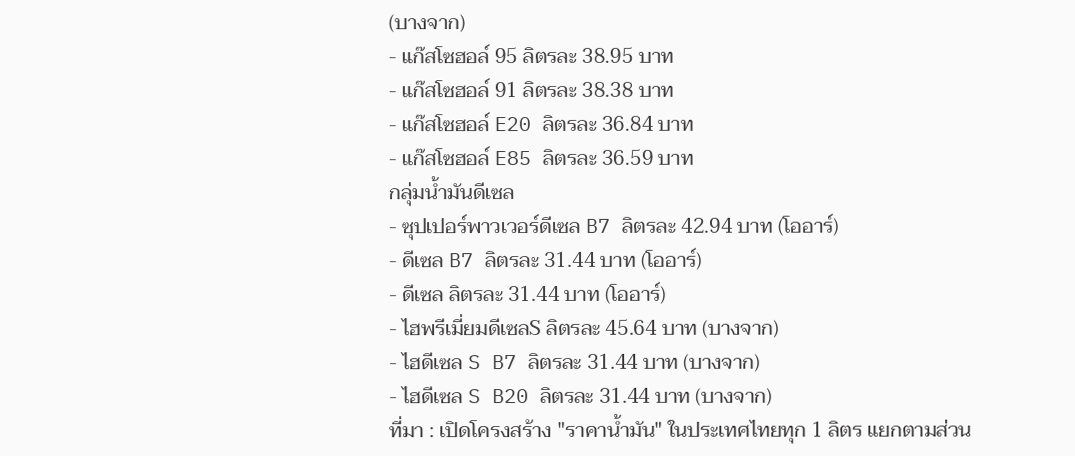(บางจาก)
- แก๊สโซฮอล์ 95 ลิตรละ 38.95 บาท
- แก๊สโซฮอล์ 91 ลิตรละ 38.38 บาท
- แก๊สโซฮอล์ E20 ลิตรละ 36.84 บาท
- แก๊สโซฮอล์ E85 ลิตรละ 36.59 บาท
กลุ่มน้ำมันดีเซล
- ซุปเปอร์พาวเวอร์ดีเซล B7 ลิตรละ 42.94 บาท (โออาร์)
- ดีเซล B7 ลิตรละ 31.44 บาท (โออาร์)
- ดีเซล ลิตรละ 31.44 บาท (โออาร์)
- ไฮพรีเมี่ยมดีเซลS ลิตรละ 45.64 บาท (บางจาก)
- ไฮดีเซล S B7 ลิตรละ 31.44 บาท (บางจาก)
- ไฮดีเซล S B20 ลิตรละ 31.44 บาท (บางจาก)
ที่มา : เปิดโครงสร้าง "ราคาน้ำมัน" ในประเทศไทยทุก 1 ลิตร แยกตามส่วน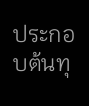ประกอบต้นทุ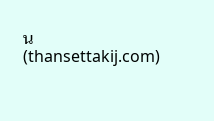น (thansettakij.com)